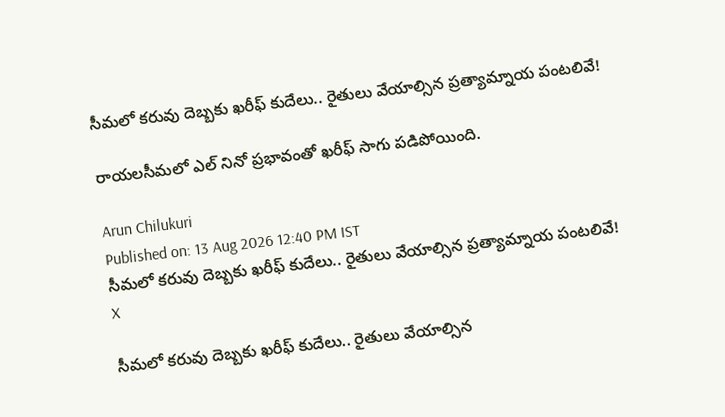సీమలో కరువు దెబ్బకు ఖరీఫ్‌ కుదేలు.. రైతులు వేయాల్సిన ప్రత్యామ్నాయ పంటలివే!

రాయలసీమలో ఎల్ నినో ప్రభావంతో ఖరీఫ్‌ సాగు పడిపోయింది.

Arun Chilukuri
Published on: 13 Aug 2026 12:40 PM IST
సీమలో కరువు దెబ్బకు ఖరీఫ్‌ కుదేలు.. రైతులు వేయాల్సిన ప్రత్యామ్నాయ పంటలివే!
X

సీమలో కరువు దెబ్బకు ఖరీఫ్‌ కుదేలు.. రైతులు వేయాల్సిన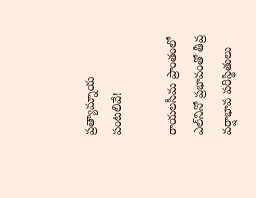ప్రత్యామ్నాయ పంటలివే!

రాయలసీమ ప్రాంతంలో ఎల్‌నినో ప్రభావంతో తీవ్ర వర్షాభావ పరిస్థితులు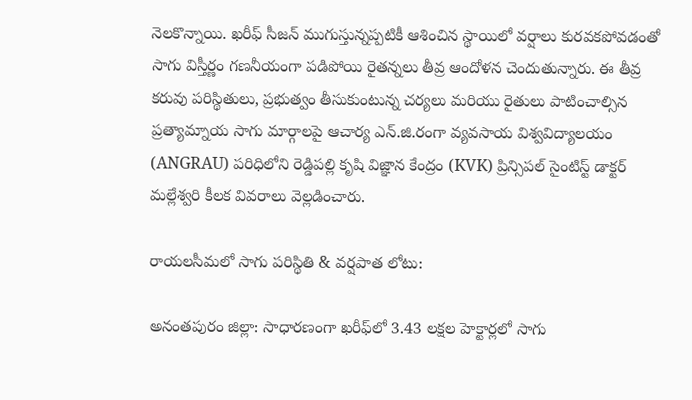నెలకొన్నాయి. ఖరీఫ్‌ సీజన్ ముగుస్తున్నప్పటికీ ఆశించిన స్థాయిలో వర్షాలు కురవకపోవడంతో సాగు విస్తీర్ణం గణనీయంగా పడిపోయి రైతన్నలు తీవ్ర ఆందోళన చెందుతున్నారు. ఈ తీవ్ర కరువు పరిస్థితులు, ప్రభుత్వం తీసుకుంటున్న చర్యలు మరియు రైతులు పాటించాల్సిన ప్రత్యామ్నాయ సాగు మార్గాలపై ఆచార్య ఎన్.జి.రంగా వ్యవసాయ విశ్వవిద్యాలయం (ANGRAU) పరిధిలోని రెడ్డిపల్లి కృషి విజ్ఞాన కేంద్రం (KVK) ప్రిన్సిపల్ సైంటిస్ట్ డాక్టర్ మల్లేశ్వరి కీలక వివరాలు వెల్లడించారు.

రాయలసీమలో సాగు పరిస్థితి & వర్షపాత లోటు:

అనంతపురం జిల్లా: సాధారణంగా ఖరీఫ్‌లో 3.43 లక్షల హెక్టార్లలో సాగు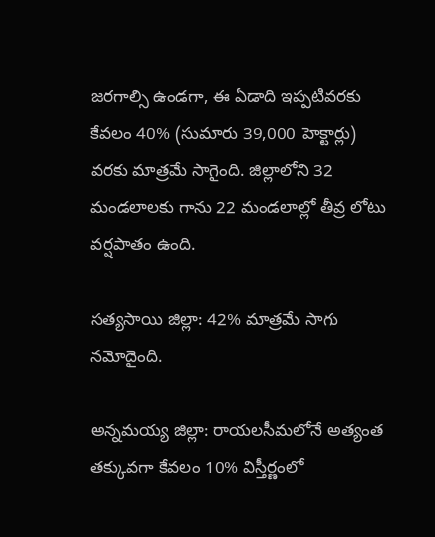జరగాల్సి ఉండగా, ఈ ఏడాది ఇప్పటివరకు కేవలం 40% (సుమారు 39,000 హెక్టార్లు) వరకు మాత్రమే సాగైంది. జిల్లాలోని 32 మండలాలకు గాను 22 మండలాల్లో తీవ్ర లోటు వర్షపాతం ఉంది.

సత్యసాయి జిల్లా: 42% మాత్రమే సాగు నమోదైంది.

అన్నమయ్య జిల్లా: రాయలసీమలోనే అత్యంత తక్కువగా కేవలం 10% విస్తీర్ణంలో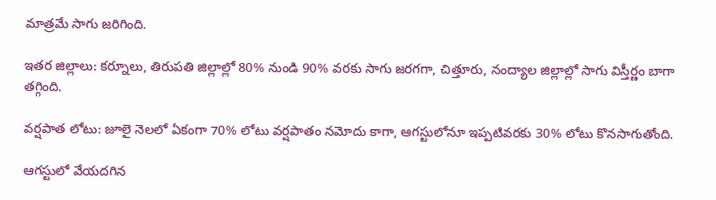మాత్రమే సాగు జరిగింది.

ఇతర జిల్లాలు: కర్నూలు, తిరుపతి జిల్లాల్లో 80% నుండి 90% వరకు సాగు జరగగా, చిత్తూరు, నంద్యాల జిల్లాల్లో సాగు విస్తీర్ణం బాగా తగ్గింది.

వర్షపాత లోటు: జూలై నెలలో ఏకంగా 70% లోటు వర్షపాతం నమోదు కాగా, ఆగస్టులోనూ ఇప్పటివరకు 30% లోటు కొనసాగుతోంది.

ఆగస్టులో వేయదగిన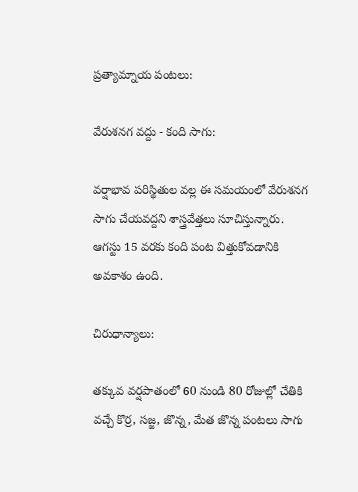ప్రత్యామ్నాయ పంటలు:

వేరుశనగ వద్దు - కంది సాగు:

వర్షాభావ పరిస్థితుల వల్ల ఈ సమయంలో వేరుశనగ సాగు చేయవద్దని శాస్త్రవేత్తలు సూచిస్తున్నారు. ఆగస్టు 15 వరకు కంది పంట విత్తుకోవడానికి అవకాశం ఉంది.

చిరుధాన్యాలు:

తక్కువ వర్షపాతంలో 60 నుండి 80 రోజుల్లో చేతికి వచ్చే కొర్ర, సజ్జ, జొన్న, మేత జొన్న పంటలు సాగు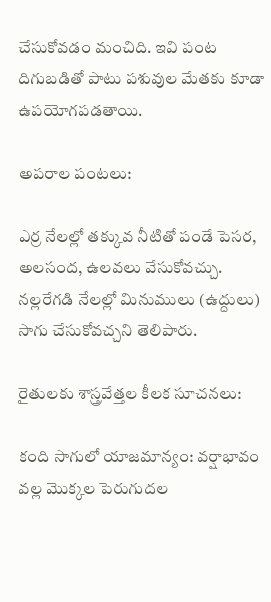చేసుకోవడం మంచిది. ఇవి పంట దిగుబడితో పాటు పశువుల మేతకు కూడా ఉపయోగపడతాయి.

అపరాల పంటలు:

ఎర్ర నేలల్లో తక్కువ నీటితో పండే పెసర, అలసంద, ఉలవలు వేసుకోవచ్చు. నల్లరేగడి నేలల్లో మినుములు (ఉద్దులు) సాగు చేసుకోవచ్చని తెలిపారు.

రైతులకు శాస్త్రవేత్తల కీలక సూచనలు:

కంది సాగులో యాజమాన్యం: వర్షాభావం వల్ల మొక్కల పెరుగుదల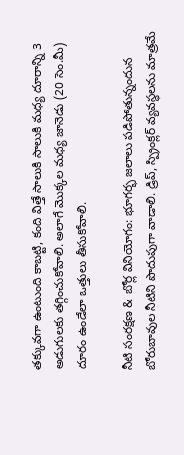తక్కువగా ఉంటుంది కాబట్టి, కంది విత్తే సాలుకి సాలుకి మధ్య దూరాన్ని 3 అడుగులకు తగ్గించుకోవాలి. అలాగే మొక్కల మధ్య జానెడు (20 సెం.మీ) దూరం ఉండేలా ఒత్తులు తీసుకోవాలి.

నీటి సంరక్షణ & బోర్ల వినియోగం: భూగర్భ జలాలు పడిపోతున్నందున బోరుబావుల నీటిని పొదుపుగా వాడాలి. డ్రిప్, స్ప్రింక్లర్ వ్యవస్థలను మాత్రమే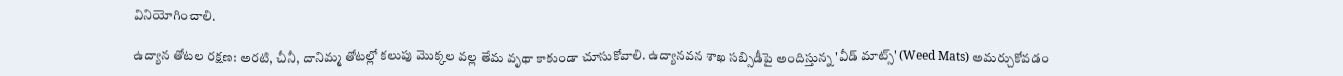వినియోగించాలి.

ఉద్యాన తోటల రక్షణ: అరటి, చీనీ, దానిమ్మ తోటల్లో కలుపు మొక్కల వల్ల తేమ వృథా కాకుండా చూసుకోవాలి. ఉద్యానవన శాఖ సబ్సిడీపై అందిస్తున్న 'వీడ్ మాట్స్' (Weed Mats) అమర్చుకోవడం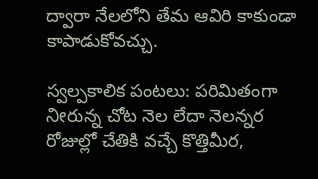ద్వారా నేలలోని తేమ ఆవిరి కాకుండా కాపాడుకోవచ్చు.

స్వల్పకాలిక పంటలు: పరిమితంగా ನೀరున్న చోట నెల లేదా నెలన్నర రోజుల్లో చేతికి వచ్చే కొత్తిమీర,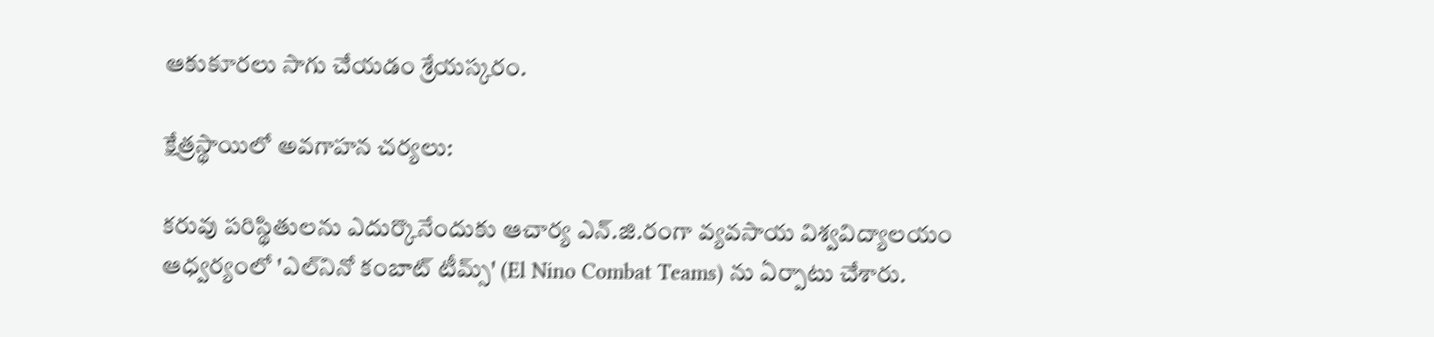ఆకుకూరలు సాగు చేయడం శ్రేయస్కరం.

క్షేత్రస్థాయిలో అవగాహన చర్యలు:

కరువు పరిస్థితులను ఎదుర్కొనేందుకు ఆచార్య ఎన్.జి.రంగా వ్యవసాయ విశ్వవిద్యాలయం ఆధ్వర్యంలో 'ఎల్‌నినో కంబాట్ టీమ్స్' (El Nino Combat Teams) ను ఏర్పాటు చేశారు.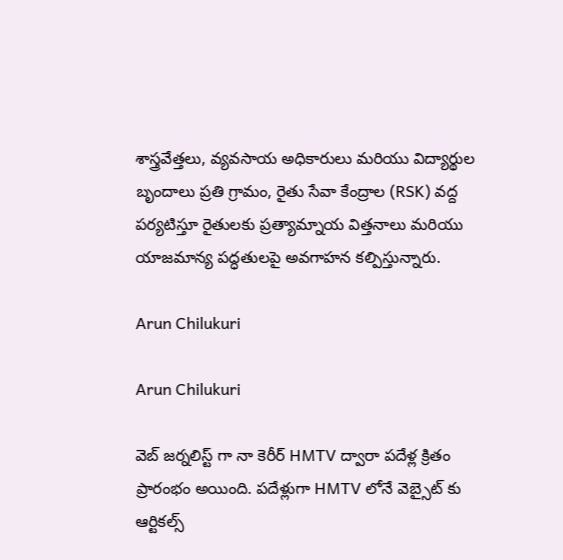శాస్త్రవేత్తలు, వ్యవసాయ అధికారులు మరియు విద్యార్థుల బృందాలు ప్రతి గ్రామం, రైతు సేవా కేంద్రాల (RSK) వద్ద పర్యటిస్తూ రైతులకు ప్రత్యామ్నాయ విత్తనాలు మరియు యాజమాన్య పద్ధతులపై అవగాహన కల్పిస్తున్నారు.

Arun Chilukuri

Arun Chilukuri

వెబ్ జర్నలిస్ట్ గా నా కెరీర్ HMTV ద్వారా పదేళ్ల క్రితం ప్రారంభం అయింది. పదేళ్లుగా HMTV లోనే వెబ్సైట్ కు ఆర్టికల్స్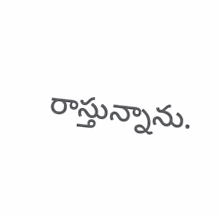రాస్తున్నాను.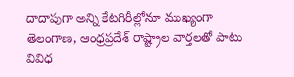దాదాపుగా అన్ని కేటగిరీల్లోనూ ముఖ్యంగా తెలంగాణ, ఆంధ్రప్రదేశ్ రాష్ట్రాల వార్తలతో పాటు వివిధ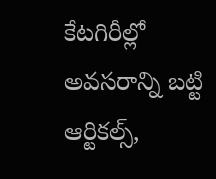కేటగిరీల్లో అవసరాన్ని బట్టి ఆర్టికల్స్,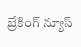బ్రేకింగ్ న్యూస్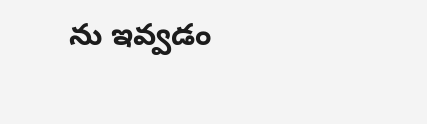ను ఇవ్వడం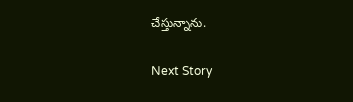చేస్తున్నాను.

Next Story